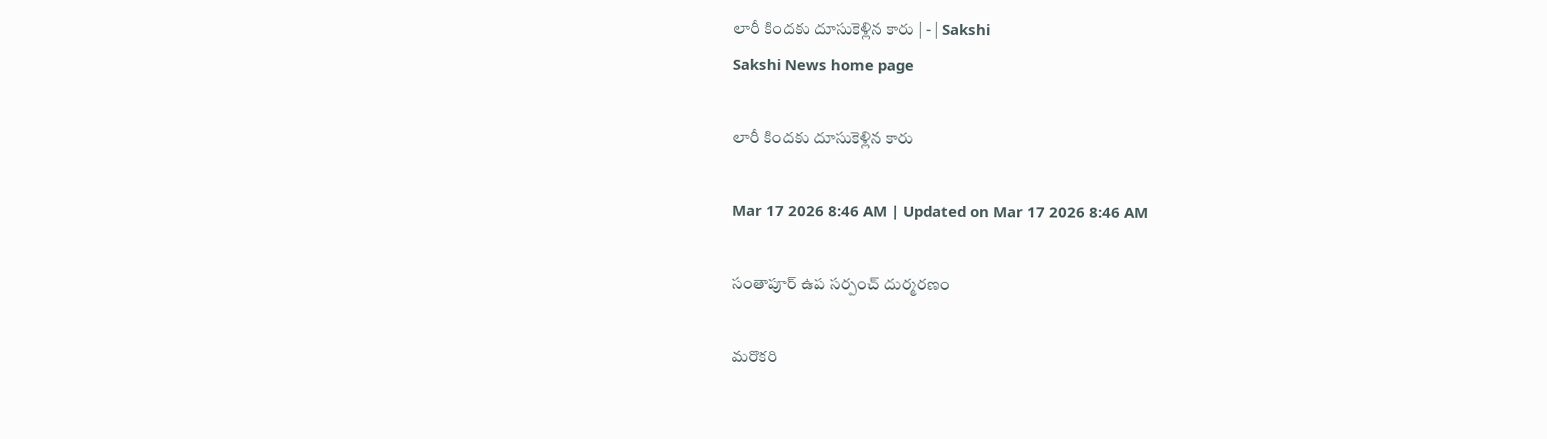లారీ కిందకు దూసుకెళ్లిన కారు | - | Sakshi
Sakshi News home page

లారీ కిందకు దూసుకెళ్లిన కారు

Mar 17 2026 8:46 AM | Updated on Mar 17 2026 8:46 AM

సంతాపూర్‌ ఉప సర్పంచ్‌ దుర్మరణం

మరొకరి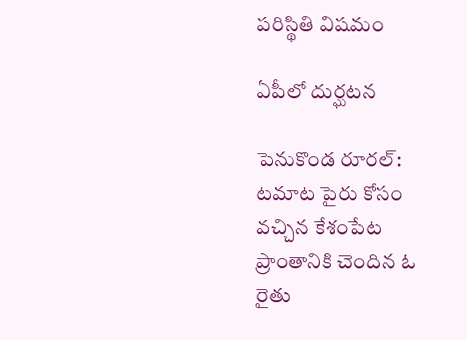పరిస్థితి విషమం

ఏపీలో దుర్ఘటన

పెనుకొండ రూరల్‌: టమాట పైరు కోసం వచ్చిన కేశంపేట ప్రాంతానికి చెందిన ఓ రైతు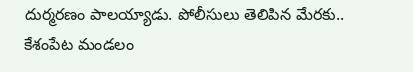దుర్మరణం పాలయ్యాడు. పోలీసులు తెలిపిన మేరకు.. కేశంపేట మండలం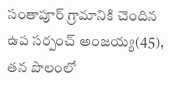సంతాపూర్‌ గ్రామానికి చెందిన ఉప సర్పంచ్‌ అంజయ్య(45), తన పొలంలో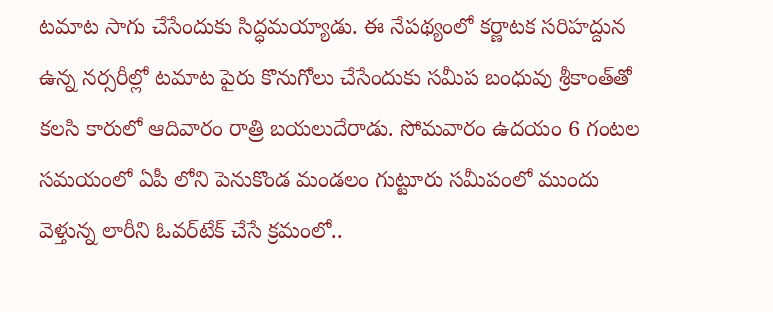టమాట సాగు చేసేందుకు సిద్ధమయ్యాడు. ఈ నేపథ్యంలో కర్ణాటక సరిహద్దున ఉన్న నర్సరీల్లో టమాట పైరు కొనుగోలు చేసేందుకు సమీప బంధువు శ్రీకాంత్‌తో కలసి కారులో ఆదివారం రాత్రి బయలుదేరాడు. సోమవారం ఉదయం 6 గంటల సమయంలో ఏపీ లోని పెనుకొండ మండలం గుట్టూరు సమీపంలో ముందు వెళ్తున్న లారీని ఓవర్‌టేక్‌ చేసే క్రమంలో..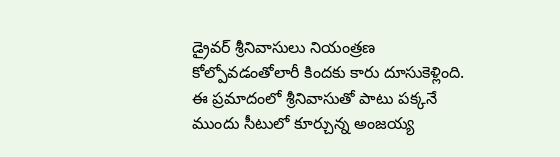డ్రైవర్‌ శ్రీనివాసులు నియంత్రణ కోల్పోవడంతోలారీ కిందకు కారు దూసుకెళ్లింది. ఈ ప్రమాదంలో శ్రీనివాసుతో పాటు పక్కనే ముందు సీటులో కూర్చున్న అంజయ్య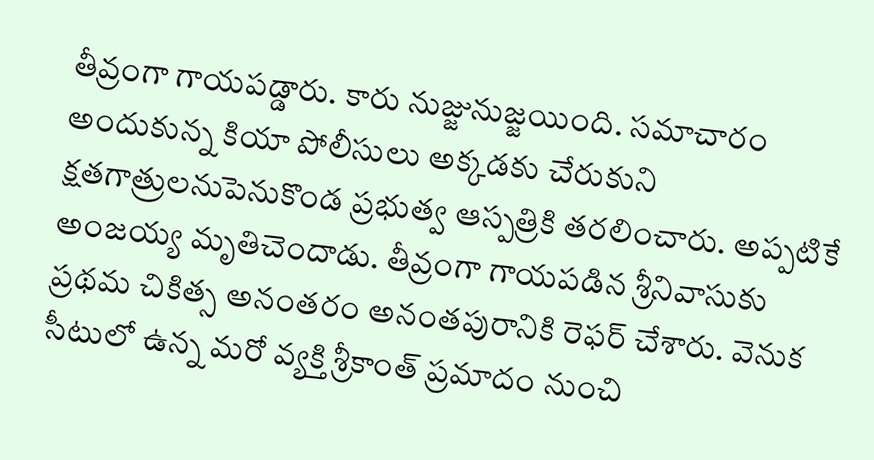తీవ్రంగా గాయపడ్డారు. కారు నుజ్జునుజ్జయింది. సమాచారం అందుకున్న కియా పోలీసులు అక్కడకు చేరుకుని క్షతగాత్రులనుపెనుకొండ ప్రభుత్వ ఆస్పత్రికి తరలించారు. అప్పటికే అంజయ్య మృతిచెందాడు. తీవ్రంగా గాయపడిన శ్రీనివాసుకు ప్రథమ చికిత్స అనంతరం అనంతపురానికి రెఫర్‌ చేశారు. వెనుక సీటులో ఉన్న మరో వ్యక్తి శ్రీకాంత్‌ ప్రమాదం నుంచి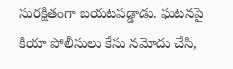సురక్షితంగా బయటపడ్డాడు. ఘటనపై కియా పోలీసులు కేసు నమోదు చేసి,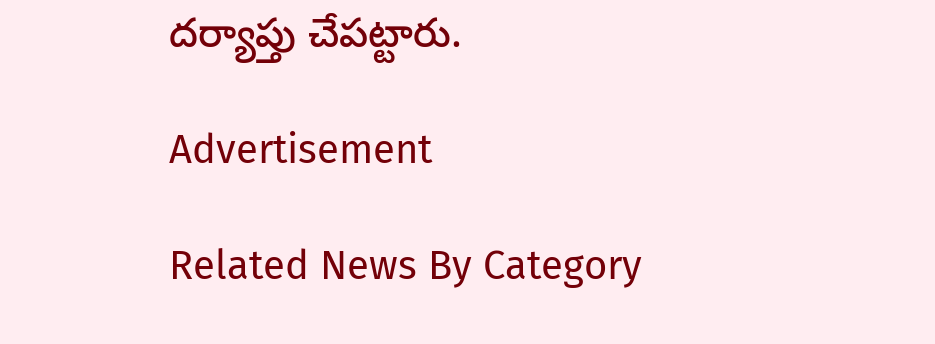దర్యాప్తు చేపట్టారు.

Advertisement

Related News By Category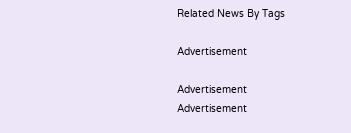Related News By Tags

Advertisement

Advertisement
Advertisement